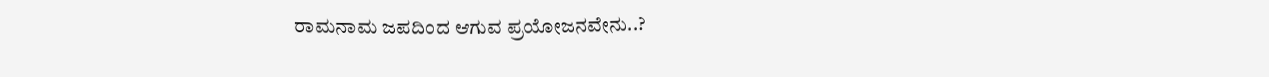ರಾಮನಾಮ ಜಪದಿಂದ ಆಗುವ ಪ್ರಯೋಜನವೇನು..?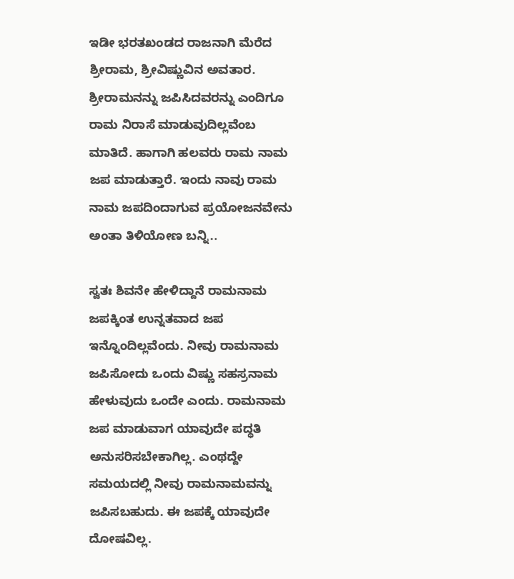ಇಡೀ ಭರತಖಂಡದ ರಾಜನಾಗಿ ಮೆರೆದ ಶ್ರೀರಾಮ, ಶ್ರೀವಿಷ್ಣುವಿನ ಅವತಾರ. ಶ್ರೀರಾಮನನ್ನು ಜಪಿಸಿದವರನ್ನು ಎಂದಿಗೂ ರಾಮ ನಿರಾಸೆ ಮಾಡುವುದಿಲ್ಲವೆಂಬ ಮಾತಿದೆ. ಹಾಗಾಗಿ ಹಲವರು ರಾಮ ನಾಮ ಜಪ ಮಾಡುತ್ತಾರೆ. ಇಂದು ನಾವು ರಾಮ ನಾಮ ಜಪದಿಂದಾಗುವ ಪ್ರಯೋಜನವೇನು ಅಂತಾ ತಿಳಿಯೋಣ ಬನ್ನಿ..

ಸ್ವತಃ ಶಿವನೇ ಹೇಳಿದ್ದಾನೆ ರಾಮನಾಮ ಜಪಕ್ಕಿಂತ ಉನ್ನತವಾದ ಜಪ ಇನ್ನೊಂದಿಲ್ಲವೆಂದು. ನೀವು ರಾಮನಾಮ ಜಪಿಸೋದು ಒಂದು ವಿಷ್ಣು ಸಹಸ್ರನಾಮ ಹೇಳುವುದು ಒಂದೇ ಎಂದು. ರಾಮನಾಮ ಜಪ ಮಾಡುವಾಗ ಯಾವುದೇ ಪದ್ಧತಿ ಅನುಸರಿಸಬೇಕಾಗಿಲ್ಲ. ಎಂಥದ್ದೇ ಸಮಯದಲ್ಲಿ ನೀವು ರಾಮನಾಮವನ್ನು ಜಪಿಸಬಹುದು. ಈ ಜಪಕ್ಕೆ ಯಾವುದೇ ದೋಷವಿಲ್ಲ.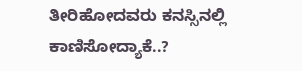ತೀರಿಹೋದವರು ಕನಸ್ಸಿನಲ್ಲಿ ಕಾಣಿಸೋದ್ಯಾಕೆ..?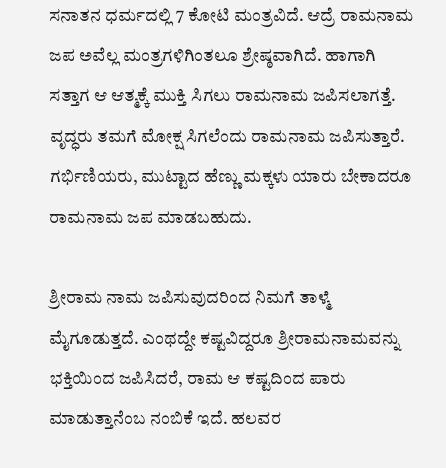ಸನಾತನ ಧರ್ಮದಲ್ಲಿ 7 ಕೋಟಿ ಮಂತ್ರವಿದೆ. ಆದ್ರೆ ರಾಮನಾಮ ಜಪ ಅವೆಲ್ಲ ಮಂತ್ರಗಳಿಗಿಂತಲೂ ಶ್ರೇಷ್ಠವಾಗಿದೆ. ಹಾಗಾಗಿ ಸತ್ತಾಗ ಆ ಆತ್ಮಕ್ಕೆ ಮುಕ್ತಿ ಸಿಗಲು ರಾಮನಾಮ ಜಪಿಸಲಾಗತ್ತೆ. ವೃದ್ಧರು ತಮಗೆ ಮೋಕ್ಷ ಸಿಗಲೆಂದು ರಾಮನಾಮ ಜಪಿಸುತ್ತಾರೆ. ಗರ್ಭಿಣಿಯರು, ಮುಟ್ಟಾದ ಹೆಣ್ಣು ಮಕ್ಕಳು ಯಾರು ಬೇಕಾದರೂ ರಾಮನಾಮ ಜಪ ಮಾಡಬಹುದು.

ಶ್ರೀರಾಮ ನಾಮ ಜಪಿಸುವುದರಿಂದ ನಿಮಗೆ ತಾಳ್ಮೆ ಮೈಗೂಡುತ್ತದೆ. ಎಂಥದ್ದೇ ಕಷ್ಟವಿದ್ದರೂ ಶ್ರೀರಾಮನಾಮವನ್ನು ಭಕ್ತಿಯಿಂದ ಜಪಿಸಿದರೆ, ರಾಮ ಆ ಕಷ್ಟದಿಂದ ಪಾರು ಮಾಡುತ್ತಾನೆಂಬ ನಂಬಿಕೆ ಇದೆ. ಹಲವರ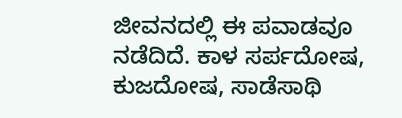ಜೀವನದಲ್ಲಿ ಈ ಪವಾಡವೂ ನಡೆದಿದೆ. ಕಾಳ ಸರ್ಪದೋಷ, ಕುಜದೋಷ, ಸಾಡೆಸಾಥಿ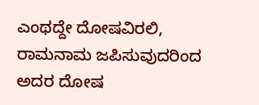ಎಂಥದ್ದೇ ದೋಷವಿರಲಿ, ರಾಮನಾಮ ಜಪಿಸುವುದರಿಂದ ಅದರ ದೋಷ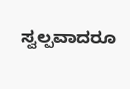ಸ್ವಲ್ಪವಾದರೂ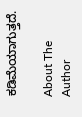ಕಡಿಮೆಯಾಗುತ್ತದೆ.

About The Author